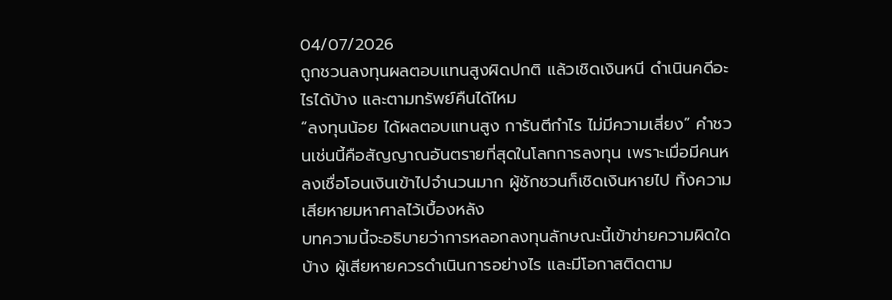04/07/2026
ถูกชวนลงทุนผลตอบแทนสูงผิดปกติ แล้วเชิดเงินหนี ดำเนินคดีอะไรได้บ้าง และตามทรัพย์คืนได้ไหม
“ลงทุนน้อย ได้ผลตอบแทนสูง การันตีกำไร ไม่มีความเสี่ยง” คำชวนเช่นนี้คือสัญญาณอันตรายที่สุดในโลกการลงทุน เพราะเมื่อมีคนหลงเชื่อโอนเงินเข้าไปจำนวนมาก ผู้ชักชวนก็เชิดเงินหายไป ทิ้งความเสียหายมหาศาลไว้เบื้องหลัง
บทความนี้จะอธิบายว่าการหลอกลงทุนลักษณะนี้เข้าข่ายความผิดใดบ้าง ผู้เสียหายควรดำเนินการอย่างไร และมีโอกาสติดตาม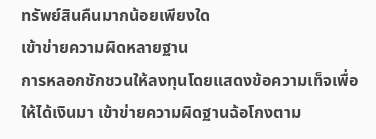ทรัพย์สินคืนมากน้อยเพียงใด
เข้าข่ายความผิดหลายฐาน
การหลอกชักชวนให้ลงทุนโดยแสดงข้อความเท็จเพื่อให้ได้เงินมา เข้าข่ายความผิดฐานฉ้อโกงตาม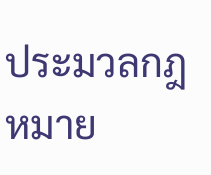ประมวลกฎหมาย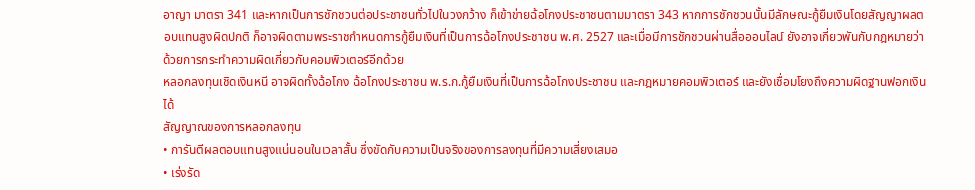อาญา มาตรา 341 และหากเป็นการชักชวนต่อประชาชนทั่วไปในวงกว้าง ก็เข้าข่ายฉ้อโกงประชาชนตามมาตรา 343 หากการชักชวนนั้นมีลักษณะกู้ยืมเงินโดยสัญญาผลตอบแทนสูงผิดปกติ ก็อาจผิดตามพระราชกำหนดการกู้ยืมเงินที่เป็นการฉ้อโกงประชาชน พ.ศ. 2527 และเมื่อมีการชักชวนผ่านสื่อออนไลน์ ยังอาจเกี่ยวพันกับกฎหมายว่าด้วยการกระทำความผิดเกี่ยวกับคอมพิวเตอร์อีกด้วย
หลอกลงทุนเชิดเงินหนี อาจผิดทั้งฉ้อโกง ฉ้อโกงประชาชน พ.ร.ก.กู้ยืมเงินที่เป็นการฉ้อโกงประชาชน และกฎหมายคอมพิวเตอร์ และยังเชื่อมโยงถึงความผิดฐานฟอกเงินได้
สัญญาณของการหลอกลงทุน
• การันตีผลตอบแทนสูงแน่นอนในเวลาสั้น ซึ่งขัดกับความเป็นจริงของการลงทุนที่มีความเสี่ยงเสมอ
• เร่งรัด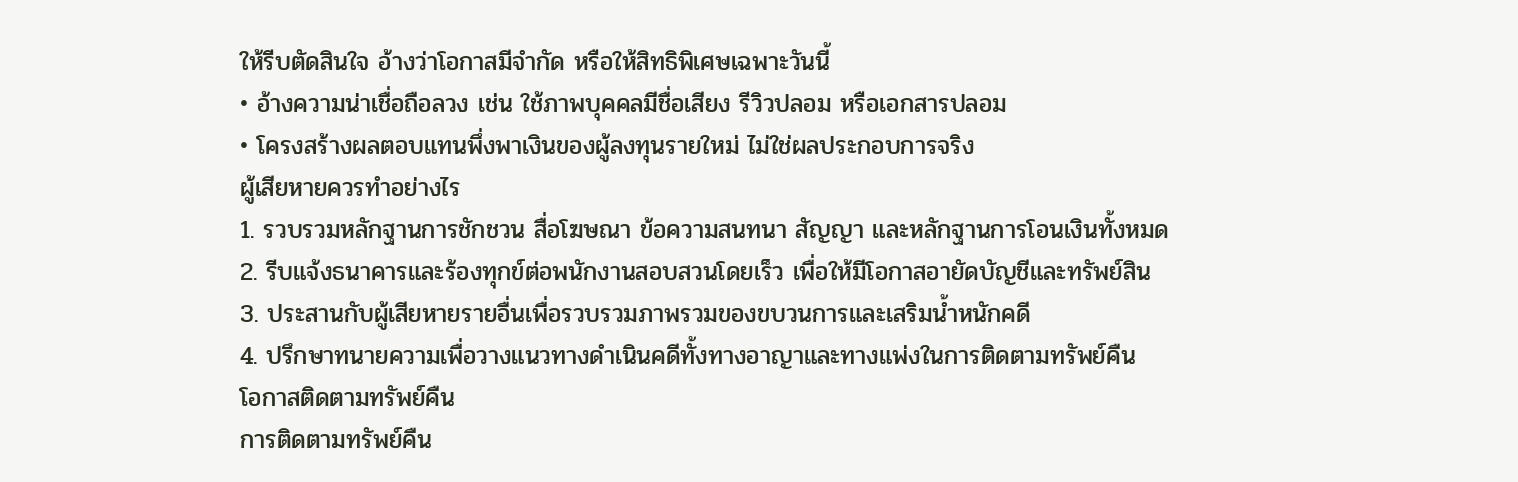ให้รีบตัดสินใจ อ้างว่าโอกาสมีจำกัด หรือให้สิทธิพิเศษเฉพาะวันนี้
• อ้างความน่าเชื่อถือลวง เช่น ใช้ภาพบุคคลมีชื่อเสียง รีวิวปลอม หรือเอกสารปลอม
• โครงสร้างผลตอบแทนพึ่งพาเงินของผู้ลงทุนรายใหม่ ไม่ใช่ผลประกอบการจริง
ผู้เสียหายควรทำอย่างไร
1. รวบรวมหลักฐานการชักชวน สื่อโฆษณา ข้อความสนทนา สัญญา และหลักฐานการโอนเงินทั้งหมด
2. รีบแจ้งธนาคารและร้องทุกข์ต่อพนักงานสอบสวนโดยเร็ว เพื่อให้มีโอกาสอายัดบัญชีและทรัพย์สิน
3. ประสานกับผู้เสียหายรายอื่นเพื่อรวบรวมภาพรวมของขบวนการและเสริมน้ำหนักคดี
4. ปรึกษาทนายความเพื่อวางแนวทางดำเนินคดีทั้งทางอาญาและทางแพ่งในการติดตามทรัพย์คืน
โอกาสติดตามทรัพย์คืน
การติดตามทรัพย์คืน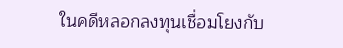ในคดีหลอกลงทุนเชื่อมโยงกับ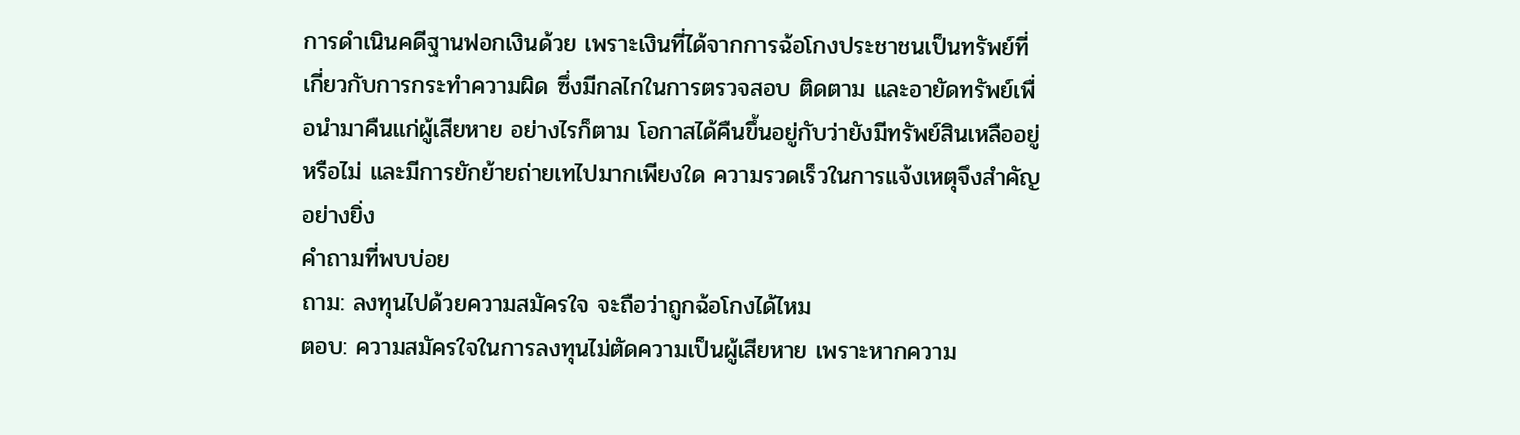การดำเนินคดีฐานฟอกเงินด้วย เพราะเงินที่ได้จากการฉ้อโกงประชาชนเป็นทรัพย์ที่เกี่ยวกับการกระทำความผิด ซึ่งมีกลไกในการตรวจสอบ ติดตาม และอายัดทรัพย์เพื่อนำมาคืนแก่ผู้เสียหาย อย่างไรก็ตาม โอกาสได้คืนขึ้นอยู่กับว่ายังมีทรัพย์สินเหลืออยู่หรือไม่ และมีการยักย้ายถ่ายเทไปมากเพียงใด ความรวดเร็วในการแจ้งเหตุจึงสำคัญอย่างยิ่ง
คำถามที่พบบ่อย
ถาม: ลงทุนไปด้วยความสมัครใจ จะถือว่าถูกฉ้อโกงได้ไหม
ตอบ: ความสมัครใจในการลงทุนไม่ตัดความเป็นผู้เสียหาย เพราะหากความ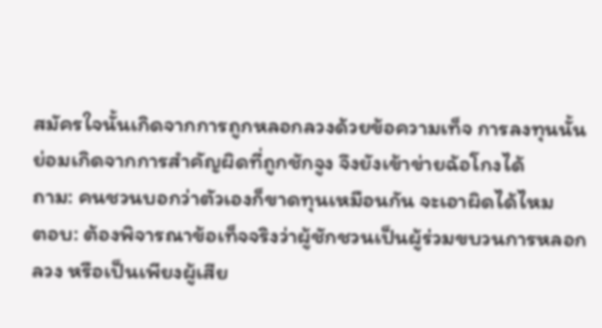สมัครใจนั้นเกิดจากการถูกหลอกลวงด้วยข้อความเท็จ การลงทุนนั้นย่อมเกิดจากการสำคัญผิดที่ถูกชักจูง จึงยังเข้าข่ายฉ้อโกงได้
ถาม: คนชวนบอกว่าตัวเองก็ขาดทุนเหมือนกัน จะเอาผิดได้ไหม
ตอบ: ต้องพิจารณาข้อเท็จจริงว่าผู้ชักชวนเป็นผู้ร่วมขบวนการหลอกลวง หรือเป็นเพียงผู้เสีย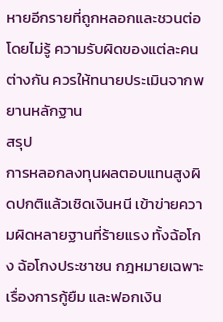หายอีกรายที่ถูกหลอกและชวนต่อโดยไม่รู้ ความรับผิดของแต่ละคนต่างกัน ควรให้ทนายประเมินจากพยานหลักฐาน
สรุป
การหลอกลงทุนผลตอบแทนสูงผิดปกติแล้วเชิดเงินหนี เข้าข่ายความผิดหลายฐานที่ร้ายแรง ทั้งฉ้อโกง ฉ้อโกงประชาชน กฎหมายเฉพาะเรื่องการกู้ยืม และฟอกเงิน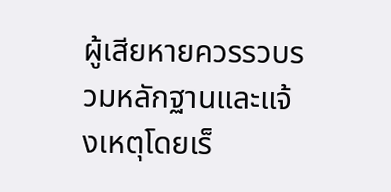ผู้เสียหายควรรวบรวมหลักฐานและแจ้งเหตุโดยเร็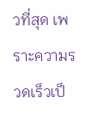วที่สุด เพราะความรวดเร็วเป็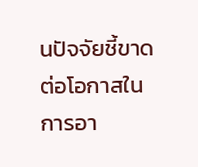นปัจจัยชี้ขาดต่อโอกาสในการอา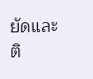ยัดและติ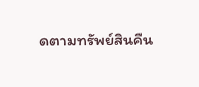ดตามทรัพย์สินคืน